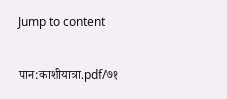Jump to content

पान:काशीयात्रा.pdf/७१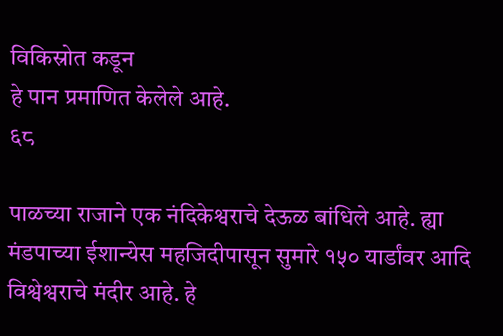विकिस्रोत कडून
हे पान प्रमाणित केलेले आहे.
६८

पाळच्या राजाने एक नंदिकेश्वराचे देऊळ बांधिले आहे. ह्या मंडपाच्या ईशान्येस महजिदीपासून सुमारे १५० यार्डांवर आदि विश्वेश्वराचे मंदीर आहे. हे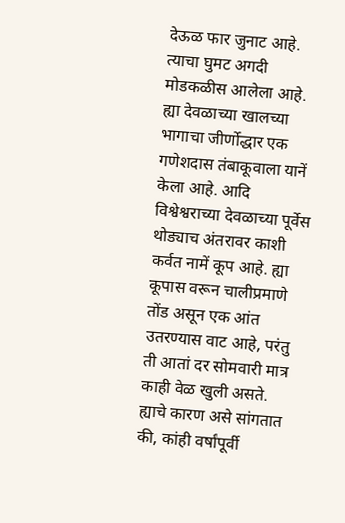देऊळ फार जुनाट आहे. त्याचा घुमट अगदी मोडकळीस आलेला आहे. ह्या देवळाच्या खालच्या भागाचा जीर्णोद्धार एक गणेशदास तंबाकूवाला यानें केला आहे. आदि विश्वेश्वराच्या देवळाच्या पूर्वेस थोड्याच अंतरावर काशी कर्वत नामें कूप आहे. ह्या कूपास वरून चालीप्रमाणे तोंड असून एक आंत उतरण्यास वाट आहे, परंतु ती आतां दर सोमवारी मात्र काही वेळ खुली असते. ह्याचे कारण असे सांगतात की, कांही वर्षांपूर्वी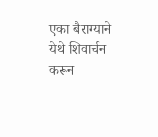एका बैराग्याने येथे शिवार्चन करून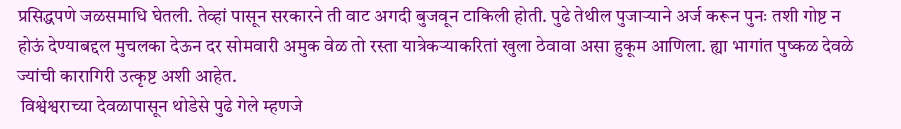प्रसिद्धपणे जळसमाधि घेतली. तेव्हां पासून सरकारने ती वाट अगदी बुजवून टाकिली होती. पुढे तेथील पुजाऱ्याने अर्ज करून पुनः तशी गोष्ट न होऊं देण्याबद्दल मुचलका देऊन दर सोमवारी अमुक वेळ तो रस्ता यात्रेकऱ्याकरितां खुला ठेवावा असा हुकूम आणिला. ह्या भागांत पुष्कळ देवळे ज्यांची कारागिरी उत्कृष्ट अशी आहेत.
 विश्वेश्वराच्या देवळापासून थोडेसे पुढे गेले म्हणजे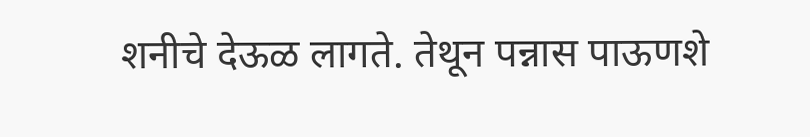शनीचे देऊळ लागते. तेथून पन्नास पाऊणशे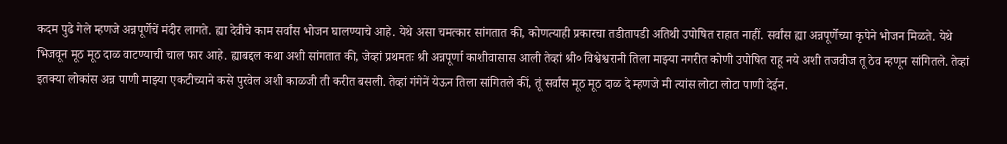कदम पुढे गेले म्हणजे अन्नपूर्णेचें मंदीर लागते. ह्या देवीचे काम सर्वांस भोजन घालण्याचे आहे. येथे असा चमत्कार सांगतात की, कोणत्याही प्रकारचा तडीतापडी अतिथी उपोषित राहात नाहीं. सर्वांस ह्या अन्नपूर्णेच्या कृपेने भोजन मिळते. येथे भिजवून मूठ मूठ दाळ वाटण्याची चाल फार आहे. ह्याबद्दल कथा अशी सांगतात की, जेव्हां प्रथमतः श्री अन्नपूर्णा काशीवासास आली तेव्हां श्री० विश्वेश्वरानी तिला माझ्या नगरीत कोणी उपोषित राहू नये अशी तजवीज तू ठेव म्हणून सांगितले. तेव्हां इतक्या लोकांस अन्न पाणी माझ्या एकटीच्याने कसे पुरवेल अशी काळजी ती करीत बसली. तेव्हां गंगेनें येऊन तिला सांगितले कीं, तूं सर्वांस मूठ मूठ दाळ दे म्हणजे मी त्यांस लोटा लोटा पाणी देईन.